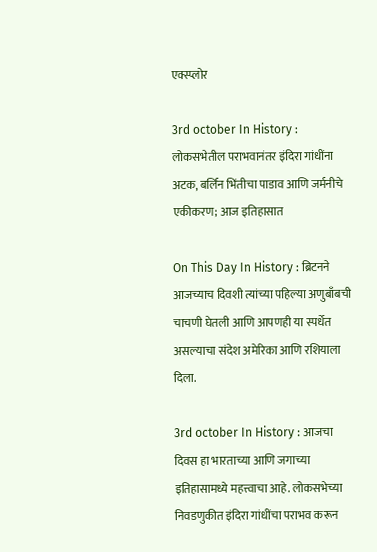एक्स्प्लोर

3rd october In History : लोकसभेतील पराभवानंतर इंदिरा गांधींना अटक, बर्लिन भिंतीचा पाडाव आणि जर्मनीचे एकीकरण; आज इतिहासात

On This Day In History : ब्रिटनने आजच्याच दिवशी त्यांच्या पहिल्या अणुबाँबची चाचणी घेतली आणि आपणही या स्पर्धेत असल्याचा संदेश अमेरिका आणि रशियाला दिला.

3rd october In History : आजचा दिवस हा भारताच्या आणि जगाच्या इतिहासामध्ये महत्त्वाचा आहे. लोकसभेच्या निवडणुकीत इंदिरा गांधींचा पराभव करून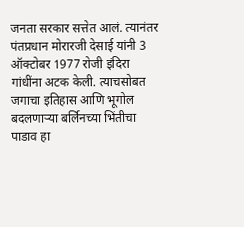जनता सरकार सत्तेत आलं. त्यानंतर पंतप्रधान मोरारजी देसाई यांनी 3 ऑक्टोबर 1977 रोजी इंदिरा गांधींना अटक केली. त्याचसोबत जगाचा इतिहास आणि भूगोल बदलणाऱ्या बर्लिनच्या भिंतीचा पाडाव हा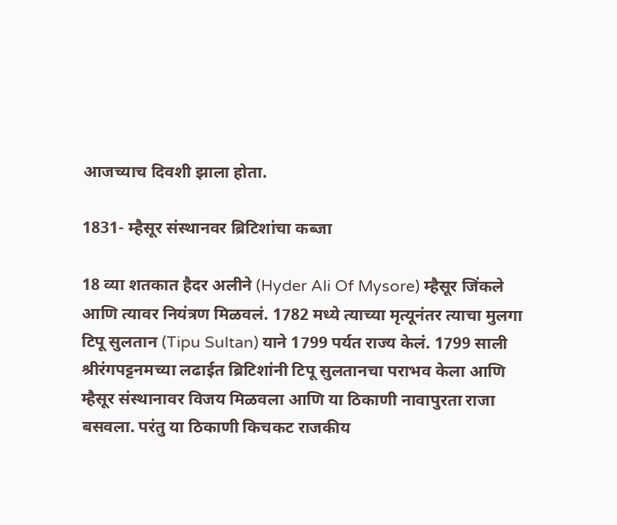आजच्याच दिवशी झाला होता.

1831- म्हैसूर संस्थानवर ब्रिटिशांचा कब्जा

18 व्या शतकात हैदर अलीने (Hyder Ali Of Mysore) म्हैसूर जिंकले आणि त्यावर नियंत्रण मिळवलं. 1782 मध्ये त्याच्या मृत्यूनंतर त्याचा मुलगा टिपू सुलतान (Tipu Sultan) याने 1799 पर्यत राज्य केलं. 1799 साली श्रीरंगपट्टनमच्या लढाईत ब्रिटिशांनी टिपू सुलतानचा पराभव केला आणि म्हैसूर संस्थानावर विजय मिळवला आणि या ठिकाणी नावापुरता राजा बसवला. परंतु या ठिकाणी किचकट राजकीय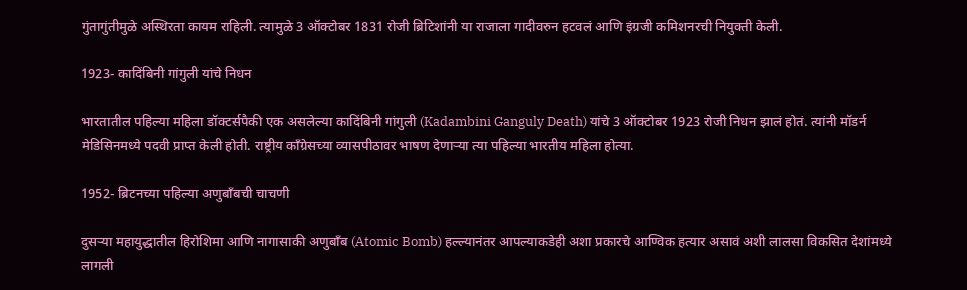गुंतागुंतीमुळे अस्थिरता कायम राहिली. त्यामुळे 3 ऑक्टोबर 1831 रोजी ब्रिटिशांनी या राजाला गादीवरुन हटवलं आणि इंग्रजी कमिशनरची नियुक्ती केली.

1923- कादिंबिनी गांगुली यांचे निधन

भारतातील पहिल्या महिला डॉक्टर्सपैकी एक असलेल्या कादिंबिनी गांगुली (Kadambini Ganguly Death) यांचे 3 ऑक्टोबर 1923 रोजी निधन झालं होतं. त्यांनी मॉडर्न मेडिसिनमध्ये पदवी प्राप्त केली होती. राष्ट्रीय काँग्रेसच्या व्यासपीठावर भाषण देणाऱ्या त्या पहिल्या भारतीय महिला होत्या.

1952- ब्रिटनच्या पहिल्या अणुबाँबची चाचणी

दुसऱ्या महायुद्धातील हिरोशिमा आणि नागासाकी अणुबाँब (Atomic Bomb) हल्ल्यानंतर आपल्याकडेही अशा प्रकारचे आण्विक हत्यार असावं अशी लालसा विकसित देशांमध्ये लागली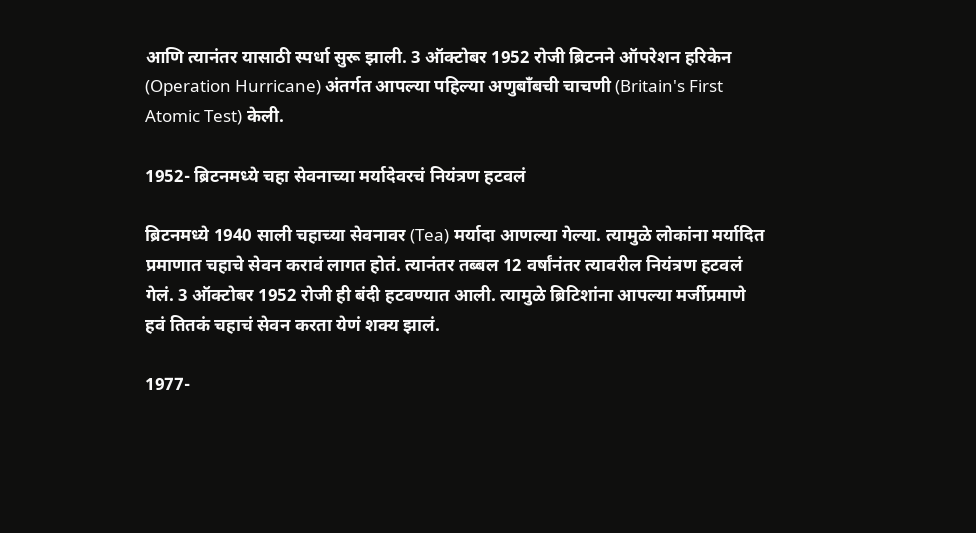आणि त्यानंतर यासाठी स्पर्धा सुरू झाली. 3 ऑक्टोबर 1952 रोजी ब्रिटनने ऑपरेशन हरिकेन (Operation Hurricane) अंतर्गत आपल्या पहिल्या अणुबाँबची चाचणी (Britain's First Atomic Test) केली.

1952- ब्रिटनमध्ये चहा सेवनाच्या मर्यादेवरचं नियंत्रण हटवलं

ब्रिटनमध्ये 1940 साली चहाच्या सेवनावर (Tea) मर्यादा आणल्या गेल्या. त्यामुळे लोकांना मर्यादित प्रमाणात चहाचे सेवन करावं लागत होतं. त्यानंतर तब्बल 12 वर्षांनंतर त्यावरील नियंत्रण हटवलं गेलं. 3 ऑक्टोबर 1952 रोजी ही बंदी हटवण्यात आली. त्यामुळे ब्रिटिशांना आपल्या मर्जीप्रमाणे हवं तितकं चहाचं सेवन करता येणं शक्य झालं.

1977-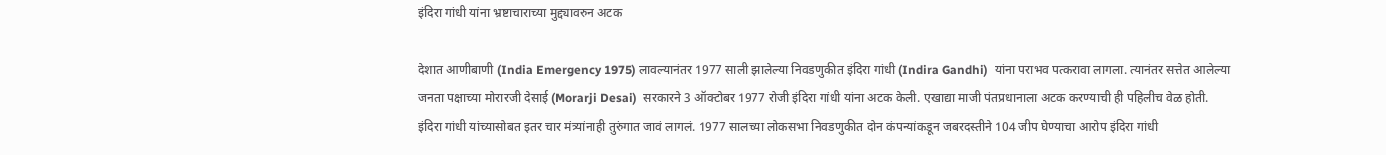इंदिरा गांधी यांना भ्रष्टाचाराच्या मुद्द्यावरुन अटक

देशात आणीबाणी (India Emergency 1975) लावल्यानंतर 1977 साली झालेल्या निवडणुकीत इंदिरा गांधी (Indira Gandhi)  यांना पराभव पत्करावा लागला. त्यानंतर सत्तेत आलेल्या जनता पक्षाच्या मोरारजी देसाई (Morarji Desai)  सरकारने 3 ऑक्टोबर 1977 रोजी इंदिरा गांधी यांना अटक केली. एखाद्या माजी पंतप्रधानाला अटक करण्याची ही पहिलीच वेळ होती. इंदिरा गांधी यांच्यासोबत इतर चार मंत्र्यांनाही तुरुंगात जावं लागलं. 1977 सालच्या लोकसभा निवडणुकीत दोन कंपन्यांकडून जबरदस्तीने 104 जीप घेण्याचा आरोप इंदिरा गांधी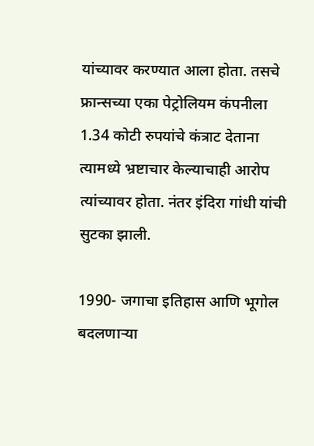यांच्यावर करण्यात आला होता. तसचे फ्रान्सच्या एका पेट्रोलियम कंपनीला 1.34 कोटी रुपयांचे कंत्राट देताना त्यामध्ये भ्रष्टाचार केल्याचाही आरोप त्यांच्यावर होता. नंतर इंदिरा गांधी यांची सुटका झाली.

1990- जगाचा इतिहास आणि भूगोल बदलणाऱ्या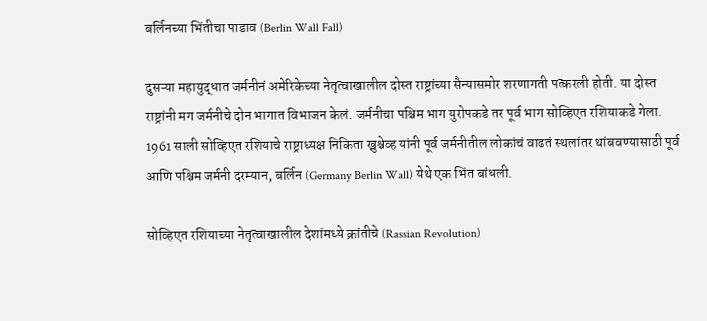बर्लिनच्या भिंतीचा पाडाव (Berlin Wall Fall)

दुसऱ्या महायुद्धात जर्मनीनं अमेरिकेच्या नेतृत्वाखालील दोस्त राष्ट्रांच्या सैन्यासमोर शरणागती पत्करली होती. या दोस्त राष्ट्रांनी मग जर्मनीचे दोन भागात विभाजन केलं. जर्मनीचा पश्चिम भाग युरोपकडे तर पूर्व भाग सोव्हिएत रशियाकडे गेला. 1961 साली सोव्हिएत रशियाचे राष्ट्राध्यक्ष निकिता ख्रुश्चेव्ह यांनी पूर्व जर्मनीतील लोकांचं वाढतं स्थलांतर थांबवण्यासाठी पूर्व आणि पश्चिम जर्मनी दरम्यान, बर्लिन (Germany Berlin Wall) येथे एक भिंत बांधली.

सोव्हिएत रशियाच्या नेतृत्वाखालील देशांमध्ये क्रांतीचे (Rassian Revolution)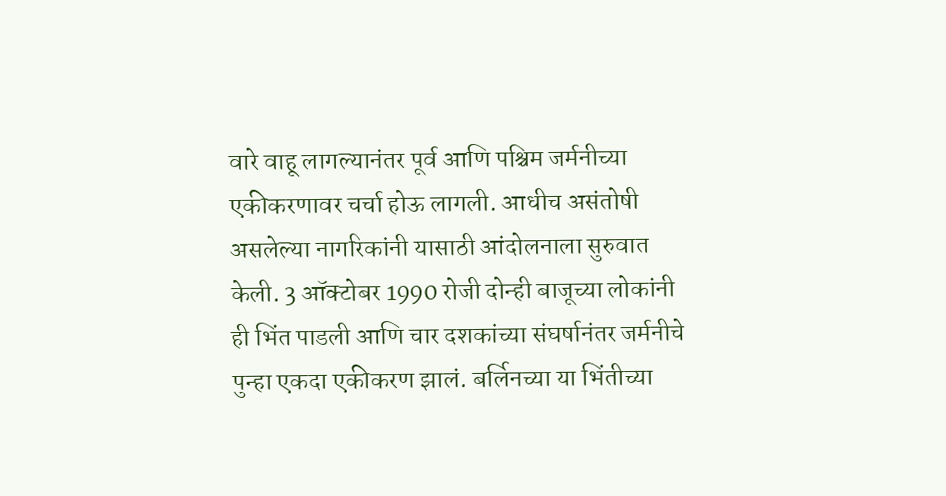वारे वाहू लागल्यानंतर पूर्व आणि पश्चिम जर्मनीच्या एकीकरणावर चर्चा होऊ लागली. आधीच असंतोषी असलेल्या नागरिकांनी यासाठी आंदोलनाला सुरुवात केली. 3 ऑक्टोबर 1990 रोजी दोन्ही बाजूच्या लोकांनी ही भिंत पाडली आणि चार दशकांच्या संघर्षानंतर जर्मनीचे पुन्हा एकदा एकीकरण झालं. बर्लिनच्या या भिंतीच्या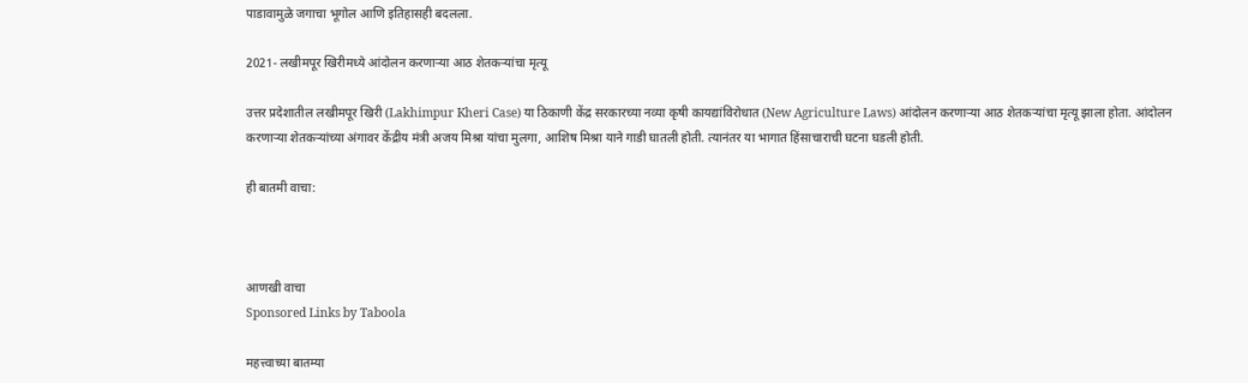पाडावामुळे जगाचा भूगोल आणि इतिहासही बदलला.

2021- लखीमपूर खिरीमध्ये आंदोलन करणाऱ्या आठ शेतकऱ्यांचा मृत्यू

उत्तर प्रदेशातील लखीमपूर खिरी (Lakhimpur Kheri Case) या ठिकाणी केंद्र सरकारच्या नव्या कृषी कायद्यांविरोधात (New Agriculture Laws) आंदोलन करणाऱ्या आठ शेतकऱ्यांचा मृत्यू झाला होता. आंदोलन करणाऱ्या शेतकऱ्यांच्या अंगावर केंद्रीय मंत्री अजय मिश्रा यांचा मुलगा, आशिष मिश्रा याने गाडी घातली होती. त्यानंतर या भागात हिंसाचाराची घटना घडली होती.

ही बातमी वाचा:



आणखी वाचा
Sponsored Links by Taboola

महत्त्वाच्या बातम्या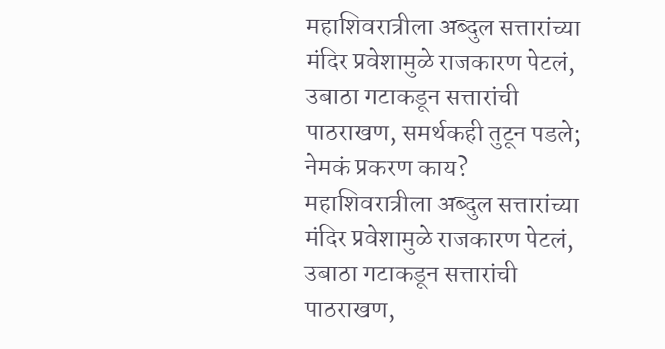महाशिवरात्रीला अब्दुल सत्तारांच्या मंदिर प्रवेशामुळे राजकारण पेटलं, उबाठा गटाकडून सत्तारांची पाठराखण, समर्थकही तुटून पडले; नेमकं प्रकरण काय?
महाशिवरात्रीला अब्दुल सत्तारांच्या मंदिर प्रवेशामुळे राजकारण पेटलं, उबाठा गटाकडून सत्तारांची पाठराखण,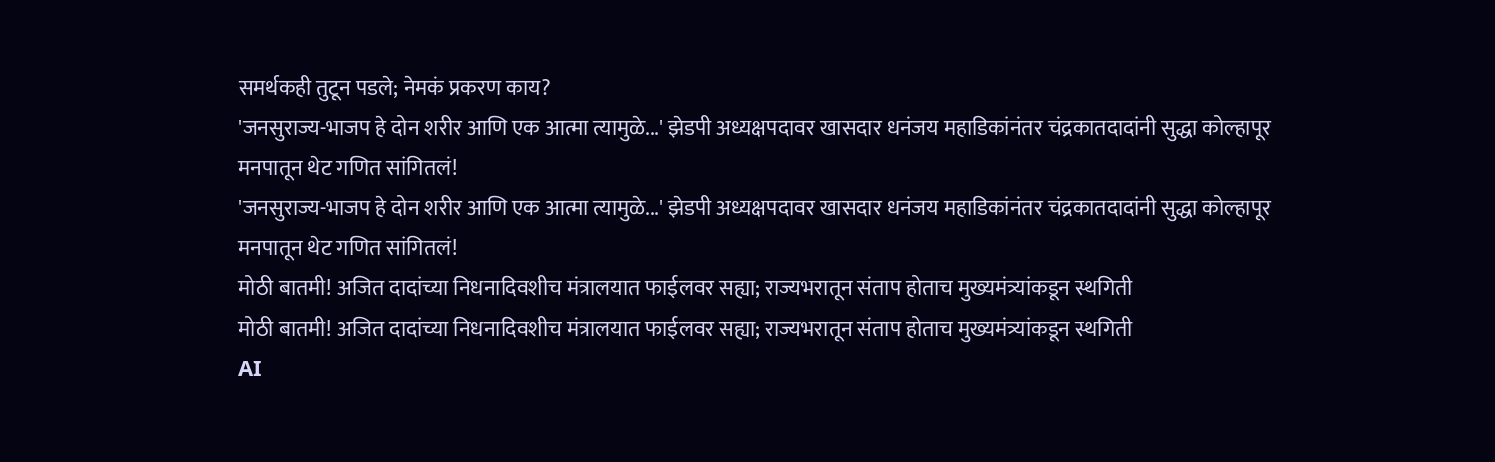समर्थकही तुटून पडले; नेमकं प्रकरण काय?
'जनसुराज्य-भाजप हे दोन शरीर आणि एक आत्मा त्यामुळे...' झेडपी अध्यक्षपदावर खासदार धनंजय महाडिकांनंतर चंद्रकातदादांनी सुद्धा कोल्हापूर मनपातून थेट गणित सांगितलं!
'जनसुराज्य-भाजप हे दोन शरीर आणि एक आत्मा त्यामुळे...' झेडपी अध्यक्षपदावर खासदार धनंजय महाडिकांनंतर चंद्रकातदादांनी सुद्धा कोल्हापूर मनपातून थेट गणित सांगितलं!
मोठी बातमी! अजित दादांच्या निधनादिवशीच मंत्रालयात फाईलवर सह्या; राज्यभरातून संताप होताच मुख्यमंत्र्यांकडून स्थगिती
मोठी बातमी! अजित दादांच्या निधनादिवशीच मंत्रालयात फाईलवर सह्या; राज्यभरातून संताप होताच मुख्यमंत्र्यांकडून स्थगिती
AI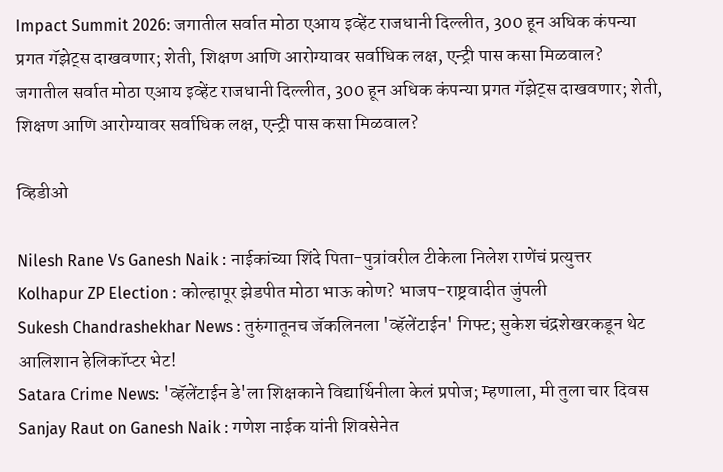Impact Summit 2026: जगातील सर्वात मोठा एआय इव्हेंट राजधानी दिल्लीत, 300 हून अधिक कंपन्या प्रगत गॅझेट्स दाखवणार; शेती, शिक्षण आणि आरोग्यावर सर्वाधिक लक्ष, एन्ट्री पास कसा मिळवाल?
जगातील सर्वात मोठा एआय इव्हेंट राजधानी दिल्लीत, 300 हून अधिक कंपन्या प्रगत गॅझेट्स दाखवणार; शेती, शिक्षण आणि आरोग्यावर सर्वाधिक लक्ष, एन्ट्री पास कसा मिळवाल?

व्हिडीओ

Nilesh Rane Vs Ganesh Naik : नाईकांच्या शिंदे पिता-पुत्रांवरील टीकेला निलेश राणेंचं प्रत्युत्तर
Kolhapur ZP Election : कोल्हापूर झेडपीत मोठा भाऊ कोण? भाजप-राष्ट्रवादीत जुंपली
Sukesh Chandrashekhar News : तुरुंगातूनच जॅकलिनला 'व्हॅलेंटाईन' गिफ्ट; सुकेश चंद्रशेखरकडून थेट आलिशान हेलिकॉप्टर भेट!
Satara Crime News: 'व्हॅलेंटाईन डे'ला शिक्षकाने विद्यार्थिनीला केलं प्रपोज; म्हणाला, मी तुला चार दिवस
Sanjay Raut on Ganesh Naik : गणेश नाईक यांनी शिवसेनेत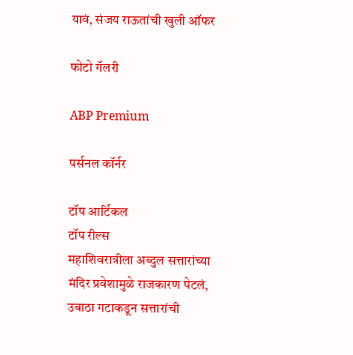यावं, संजय राऊतांची खुली ऑफर

फोटो गॅलरी

ABP Premium

पर्सनल कॉर्नर

टॉप आर्टिकल
टॉप रील्स
महाशिवरात्रीला अब्दुल सत्तारांच्या मंदिर प्रवेशामुळे राजकारण पेटलं, उबाठा गटाकडून सत्तारांची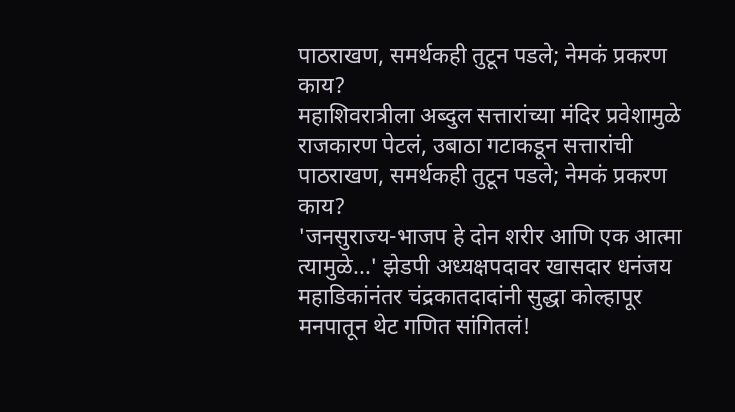पाठराखण, समर्थकही तुटून पडले; नेमकं प्रकरण काय?
महाशिवरात्रीला अब्दुल सत्तारांच्या मंदिर प्रवेशामुळे राजकारण पेटलं, उबाठा गटाकडून सत्तारांची पाठराखण, समर्थकही तुटून पडले; नेमकं प्रकरण काय?
'जनसुराज्य-भाजप हे दोन शरीर आणि एक आत्मा त्यामुळे...' झेडपी अध्यक्षपदावर खासदार धनंजय महाडिकांनंतर चंद्रकातदादांनी सुद्धा कोल्हापूर मनपातून थेट गणित सांगितलं!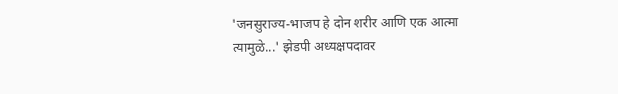'जनसुराज्य-भाजप हे दोन शरीर आणि एक आत्मा त्यामुळे...' झेडपी अध्यक्षपदावर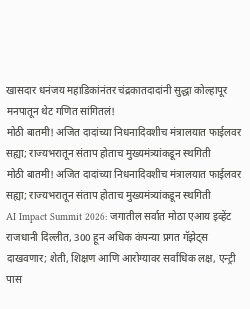खासदार धनंजय महाडिकांनंतर चंद्रकातदादांनी सुद्धा कोल्हापूर मनपातून थेट गणित सांगितलं!
मोठी बातमी! अजित दादांच्या निधनादिवशीच मंत्रालयात फाईलवर सह्या; राज्यभरातून संताप होताच मुख्यमंत्र्यांकडून स्थगिती
मोठी बातमी! अजित दादांच्या निधनादिवशीच मंत्रालयात फाईलवर सह्या; राज्यभरातून संताप होताच मुख्यमंत्र्यांकडून स्थगिती
AI Impact Summit 2026: जगातील सर्वात मोठा एआय इव्हेंट राजधानी दिल्लीत, 300 हून अधिक कंपन्या प्रगत गॅझेट्स दाखवणार; शेती, शिक्षण आणि आरोग्यावर सर्वाधिक लक्ष, एन्ट्री पास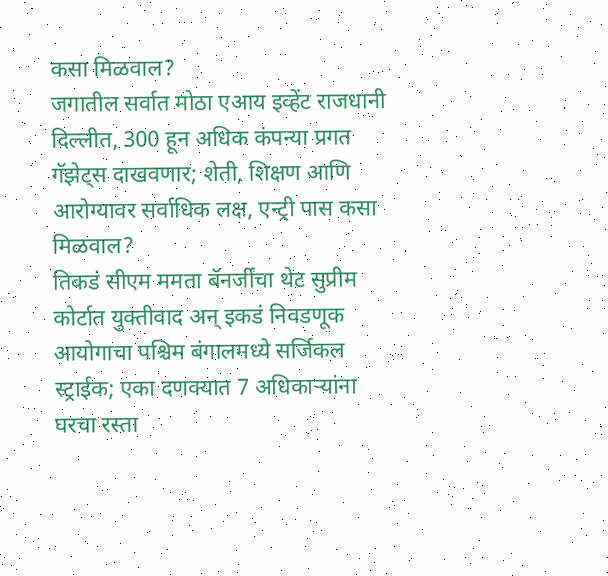कसा मिळवाल?
जगातील सर्वात मोठा एआय इव्हेंट राजधानी दिल्लीत, 300 हून अधिक कंपन्या प्रगत गॅझेट्स दाखवणार; शेती, शिक्षण आणि आरोग्यावर सर्वाधिक लक्ष, एन्ट्री पास कसा मिळवाल?
तिकडं सीएम ममता बॅनर्जींचा थेट सुप्रीम कोर्टात युक्तीवाद अन् इकडं निवडणूक आयोगाचा पश्चिम बंगालमध्ये सर्जिकल स्ट्राईक; एका दणक्यात 7 अधिकाऱ्यांना घरचा रस्ता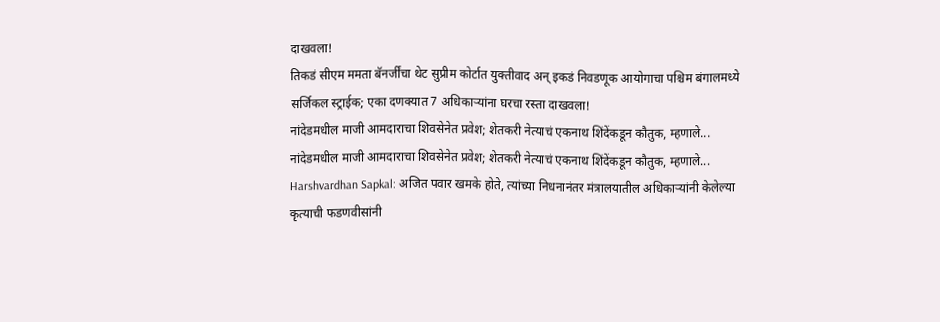दाखवला!
तिकडं सीएम ममता बॅनर्जींचा थेट सुप्रीम कोर्टात युक्तीवाद अन् इकडं निवडणूक आयोगाचा पश्चिम बंगालमध्ये सर्जिकल स्ट्राईक; एका दणक्यात 7 अधिकाऱ्यांना घरचा रस्ता दाखवला!
नांदेडमधील माजी आमदाराचा शिवसेनेत प्रवेश; शेतकरी नेत्याचं एकनाथ शिंदेंकडून कौतुक, म्हणाले...
नांदेडमधील माजी आमदाराचा शिवसेनेत प्रवेश; शेतकरी नेत्याचं एकनाथ शिंदेंकडून कौतुक, म्हणाले...
Harshvardhan Sapkal: अजित पवार खमके होते, त्यांच्या निधनानंतर मंत्रालयातील अधिकाऱ्यांनी केलेल्या कृत्याची फडणवीसांनी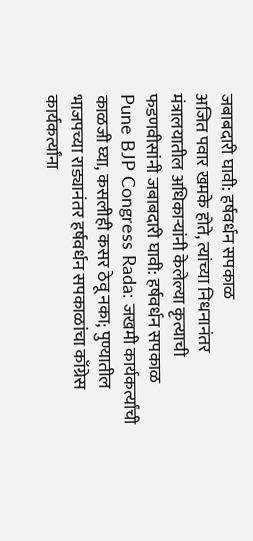जबाबदारी घावी: हर्षवर्धन सपकाळ
अजित पवार खमके होते, त्यांच्या निधनानंतर मंत्रालयातील अधिकाऱ्यांनी केलेल्या कृत्याची फडणवीसांनी जबाबदारी घावी: हर्षवर्धन सपकाळ
Pune BJP Congress Rada: जखमी कार्यकर्त्यांची काळजी घ्या, कसलीही कसर ठेवू नका; पुण्यातील भाजपच्या राड्यानंतर हर्षवर्धन सपकाळांचा काँग्रेस कार्यकर्त्यांना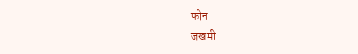फोन
जखमी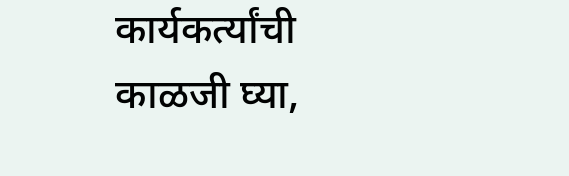कार्यकर्त्यांची काळजी घ्या,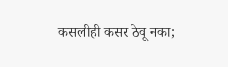कसलीही कसर ठेवू नका;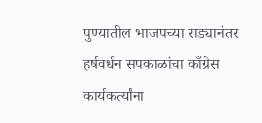पुण्यातील भाजपच्या राड्यानंतर हर्षवर्धन सपकाळांचा काँग्रेस कार्यकर्त्यांना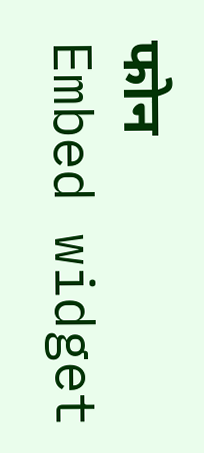फोन
Embed widget